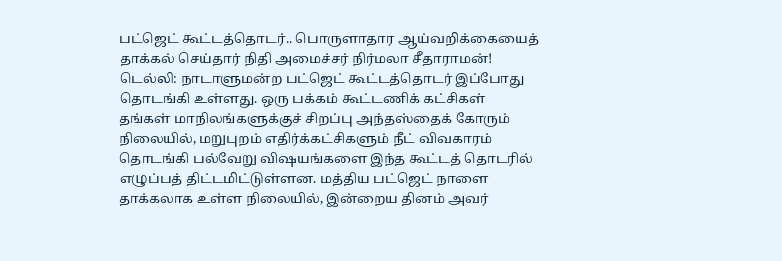பட்ஜெட் கூட்டத்தொடர்.. பொருளாதார ஆய்வறிக்கையைத் தாக்கல் செய்தார் நிதி அமைச்சர் நிர்மலா சீதாராமன்!
டெல்லி: நாடாளுமன்ற பட்ஜெட் கூட்டத்தொடர் இப்போது தொடங்கி உள்ளது. ஒரு பக்கம் கூட்டணிக் கட்சிகள் தங்கள் மாநிலங்களுக்குச் சிறப்பு அந்தஸ்தைக் கோரும் நிலையில், மறுபுறம் எதிர்க்கட்சிகளும் நீட் விவகாரம் தொடங்கி பல்வேறு விஷயங்களை இந்த கூட்டத் தொடரில் எழுப்பத் திட்டமிட்டுள்ளன. மத்திய பட்ஜெட் நாளை தாக்கலாக உள்ள நிலையில், இன்றைய தினம் அவர்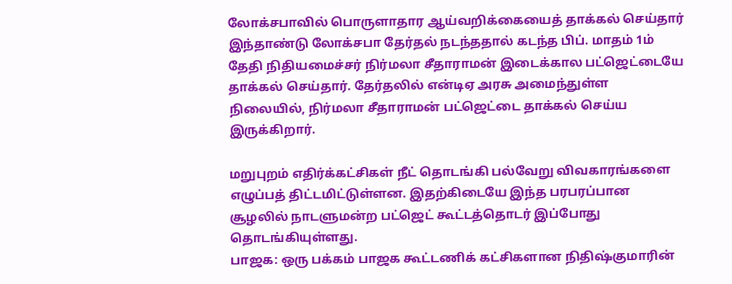லோக்சபாவில் பொருளாதார ஆய்வறிக்கையைத் தாக்கல் செய்தார்
இந்தாண்டு லோக்சபா தேர்தல் நடந்ததால் கடந்த பிப். மாதம் 1ம் தேதி நிதியமைச்சர் நிர்மலா சீதாராமன் இடைக்கால பட்ஜெட்டையே தாக்கல் செய்தார். தேர்தலில் என்டிஏ அரசு அமைந்துள்ள நிலையில், நிர்மலா சீதாராமன் பட்ஜெட்டை தாக்கல் செய்ய இருக்கிறார்.

மறுபுறம் எதிர்க்கட்சிகள் நீட் தொடங்கி பல்வேறு விவகாரங்களை எழுப்பத் திட்டமிட்டுள்ளன. இதற்கிடையே இந்த பரபரப்பான சூழலில் நாடளுமன்ற பட்ஜெட் கூட்டத்தொடர் இப்போது தொடங்கியுள்ளது.
பாஜக: ஒரு பக்கம் பாஜக கூட்டணிக் கட்சிகளான நிதிஷ்குமாரின்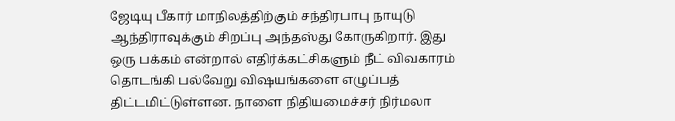ஜேடியு பீகார் மாநிலத்திற்கும் சந்திரபாபு நாயுடு ஆந்திராவுக்கும் சிறப்பு அந்தஸ்து கோருகிறார். இது ஒரு பக்கம் என்றால் எதிர்க்கட்சிகளும் நீட் விவகாரம் தொடங்கி பல்வேறு விஷயங்களை எழுப்பத் திட்டமிட்டுள்ளன. நாளை நிதியமைச்சர் நிர்மலா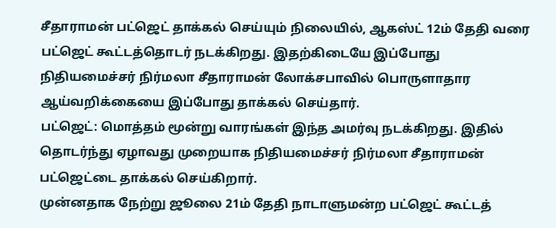சீதாராமன் பட்ஜெட் தாக்கல் செய்யும் நிலையில், ஆகஸ்ட் 12ம் தேதி வரை பட்ஜெட் கூட்டத்தொடர் நடக்கிறது. இதற்கிடையே இப்போது நிதியமைச்சர் நிர்மலா சீதாராமன் லோக்சபாவில் பொருளாதார ஆய்வறிக்கையை இப்போது தாக்கல் செய்தார்.
பட்ஜெட்: மொத்தம் மூன்று வாரங்கள் இந்த அமர்வு நடக்கிறது. இதில் தொடர்ந்து ஏழாவது முறையாக நிதியமைச்சர் நிர்மலா சீதாராமன் பட்ஜெட்டை தாக்கல் செய்கிறார்.
முன்னதாக நேற்று ஜூலை 21ம் தேதி நாடாளுமன்ற பட்ஜெட் கூட்டத்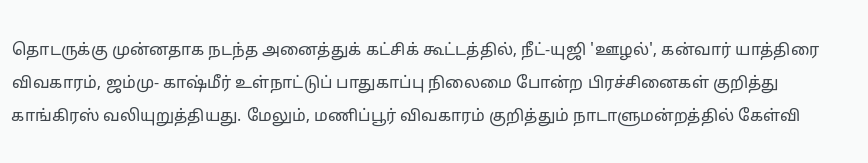தொடருக்கு முன்னதாக நடந்த அனைத்துக் கட்சிக் கூட்டத்தில், நீட்-யுஜி 'ஊழல்', கன்வார் யாத்திரை விவகாரம், ஜம்மு- காஷ்மீர் உள்நாட்டுப் பாதுகாப்பு நிலைமை போன்ற பிரச்சினைகள் குறித்து காங்கிரஸ் வலியுறுத்தியது. மேலும், மணிப்பூர் விவகாரம் குறித்தும் நாடாளுமன்றத்தில் கேள்வி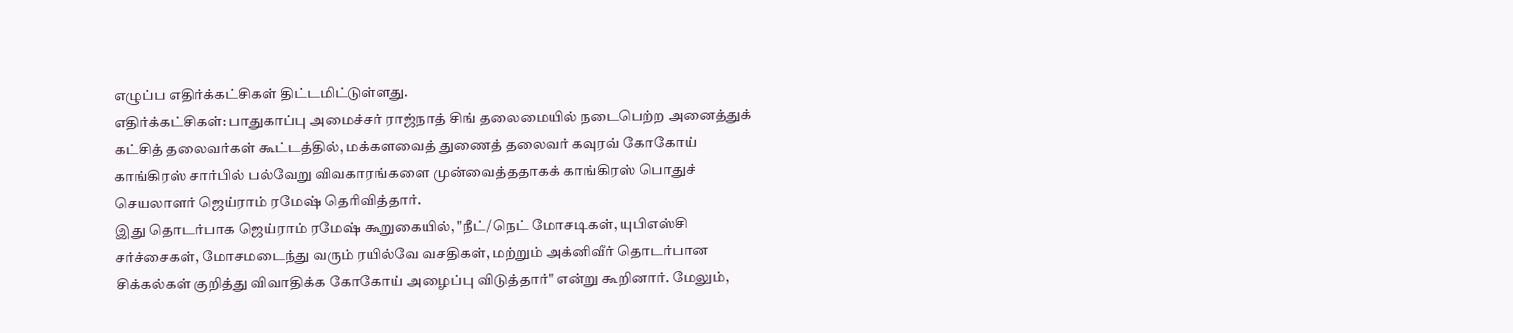எழுப்ப எதிர்க்கட்சிகள் திட்டமிட்டுள்ளது.
எதிர்க்கட்சிகள்: பாதுகாப்பு அமைச்சர் ராஜ்நாத் சிங் தலைமையில் நடைபெற்ற அனைத்துக் கட்சித் தலைவர்கள் கூட்டத்தில், மக்களவைத் துணைத் தலைவர் கவுரவ் கோகோய் காங்கிரஸ் சார்பில் பல்வேறு விவகாரங்களை முன்வைத்ததாகக் காங்கிரஸ் பொதுச் செயலாளர் ஜெய்ராம் ரமேஷ் தெரிவித்தார்.
இது தொடர்பாக ஜெய்ராம் ரமேஷ் கூறுகையில், "நீட்/நெட் மோசடிகள், யுபிஎஸ்சி சர்ச்சைகள், மோசமடைந்து வரும் ரயில்வே வசதிகள், மற்றும் அக்னிவீர் தொடர்பான சிக்கல்கள் குறித்து விவாதிக்க கோகோய் அழைப்பு விடுத்தார்" என்று கூறினார். மேலும்,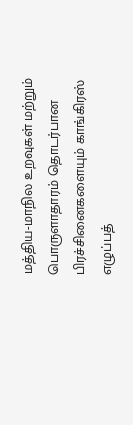மத்திய-மாநில உறவுகள் மற்றும் பொருளாதாரம் தொடர்பான பிரச்சினைகளையும் காங்கிரஸ் எழுப்பத்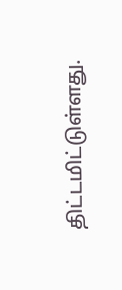திட்டமிட்டுள்ளது.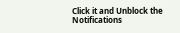Click it and Unblock the Notifications